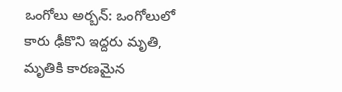ఒంగోలు అర్బన్: ఒంగోలులో కారు ఢీకొని ఇద్దరు మృతి, మృతికి కారణమైన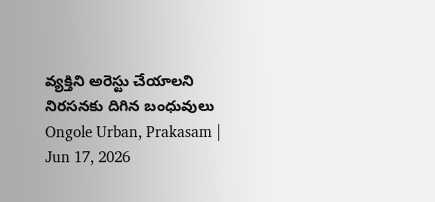వ్యక్తిని అరెస్టు చేయాలని నిరసనకు దిగిన బంధువులు
Ongole Urban, Prakasam | Jun 17, 2026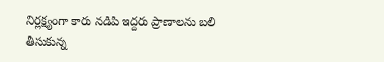నిర్లక్ష్యంగా కారు నడిపి ఇద్దరు ప్రాణాలను బలి తీసుకున్న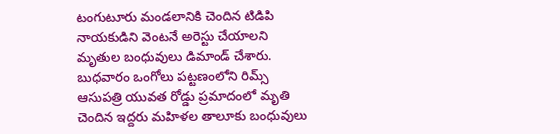టంగుటూరు మండలానికి చెందిన టిడిపి నాయకుడిని వెంటనే అరెస్టు చేయాలని మృతుల బంధువులు డిమాండ్ చేశారు. బుధవారం ఒంగోలు పట్టణంలోని రిమ్స్ ఆసుపత్రి యువత రోడ్డు ప్రమాదంలో మృతి చెందిన ఇద్దరు మహిళల తాలూకు బంధువులు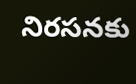నిరసనకు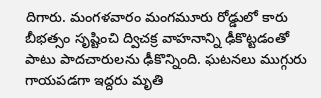దిగారు. మంగళవారం మంగమూరు రోడ్డులో కారు బీభత్సం సృష్టించి ద్విచక్ర వాహనాన్ని ఢీకొట్టడంతో పాటు పాదచారులను ఢీకొన్నింది. ఘటనలు ముగ్గురు గాయపడగా ఇద్దరు మృతి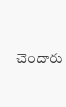చెందారు